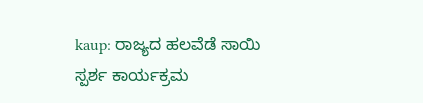kaup: ರಾಜ್ಯದ ಹಲವೆಡೆ ಸಾಯಿ ಸ್ಪರ್ಶ ಕಾರ್ಯಕ್ರಮ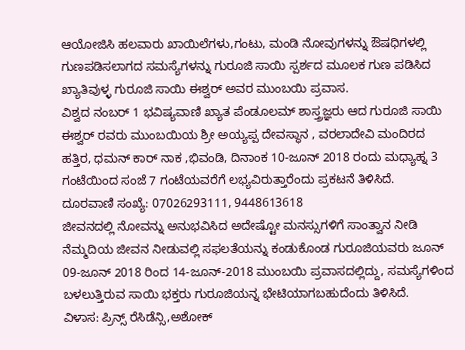ಆಯೋಜಿಸಿ ಹಲವಾರು ಖಾಯಿಲೆಗಳು,ಗಂಟು, ಮಂಡಿ ನೋವುಗಳನ್ನು ಔಷಧಿಗಳಲ್ಲಿ ಗುಣಪಡಿಸಲಾಗದ ಸಮಸ್ಯೆಗಳನ್ನು ಗುರೂಜಿ ಸಾಯಿ ಸ್ಪರ್ಶದ ಮೂಲಕ ಗುಣ ಪಡಿಸಿದ ಖ್ಯಾತಿವುಳ್ಳ ಗುರೂಜಿ ಸಾಯಿ ಈಶ್ವರ್ ಅವರ ಮುಂಬಯಿ ಪ್ರವಾಸ.
ವಿಶ್ವದ ನಂಬರ್ 1 ಭವಿಷ್ಯವಾಣಿ ಖ್ಯಾತ ಪೆಂಡೂಲಮ್ ಶಾಸ್ತ್ರಜ್ಞರು ಆದ ಗುರೂಜಿ ಸಾಯಿ ಈಶ್ವರ್ ರವರು ಮುಂಬಯಿಯ ಶ್ರೀ ಅಯ್ಯಪ್ಪ ದೇವಸ್ಥಾನ , ವರಲಾದೇವಿ ಮಂದಿರದ ಹತ್ತಿರ, ಧಮನ್ ಕಾರ್ ನಾಕ ,ಭಿವಂಡಿ, ದಿನಾಂಕ 10-ಜೂನ್ 2018 ರಂದು ಮಧ್ಯಾಹ್ನ 3 ಗಂಟೆಯಿಂದ ಸಂಜೆ 7 ಗಂಟೆಯವರೆಗೆ ಲಭ್ಯವಿರುತ್ತಾರೆಂದು ಪ್ರಕಟನೆ ತಿಳಿಸಿದೆ.
ದೂರವಾಣಿ ಸಂಖ್ಯೆ: 07026293111, 9448613618
ಜೀವನದಲ್ಲಿ ನೋವನ್ನು ಅನುಭವಿಸಿದ ಅದೇಷ್ಟೋ ಮನಸ್ಸುಗಳಿಗೆ ಸಾಂತ್ವಾನ ನೀಡಿ ನೆಮ್ಮದಿಯ ಜೀವನ ನೀಡುವಲ್ಲಿ ಸಫಲತೆಯನ್ನು ಕಂಡುಕೊಂಡ ಗುರೂಜಿಯವರು ಜೂನ್ 09-ಜೂನ್ 2018 ರಿಂದ 14-ಜೂನ್-2018 ಮುಂಬಯಿ ಪ್ರವಾಸದಲ್ಲಿದ್ದು, ಸಮಸ್ಯೆಗಳಿಂದ ಬಳಲುತ್ತಿರುವ ಸಾಯಿ ಭಕ್ತರು ಗುರೂಜಿಯನ್ನ ಭೇಟಿಯಾಗಬಹುದೆಂದು ತಿಳಿಸಿದೆ.
ವಿಳಾಸ: ಪ್ರಿನ್ಸ್ ರೆಸಿಡೆನ್ಸಿ,ಅಶೋಕ್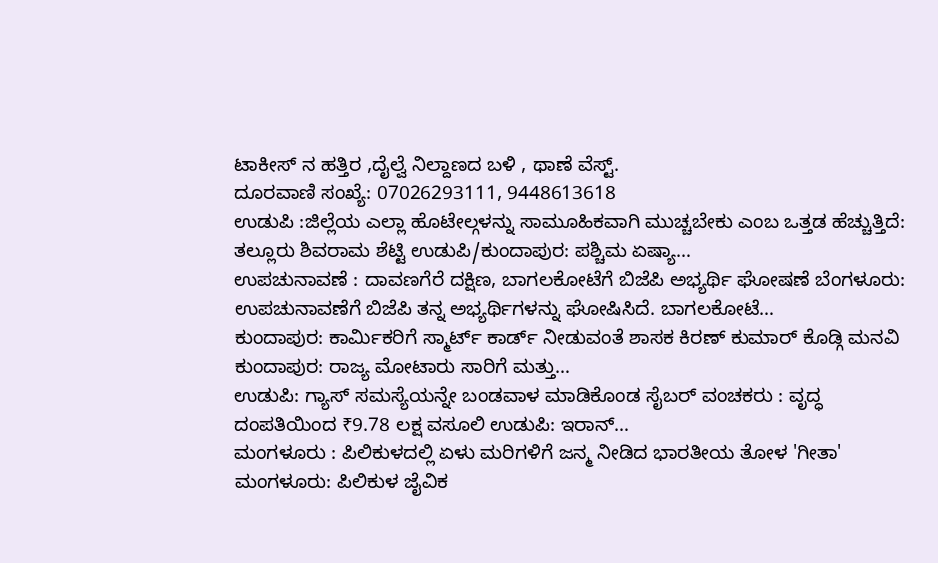ಟಾಕೀಸ್ ನ ಹತ್ತಿರ ,ದೈಲ್ವೆ ನಿಲ್ದಾಣದ ಬಳಿ , ಥಾಣೆ ವೆಸ್ಟ್.
ದೂರವಾಣಿ ಸಂಖ್ಯೆ: 07026293111, 9448613618
ಉಡುಪಿ :ಜಿಲ್ಲೆಯ ಎಲ್ಲಾ ಹೊಟೇಲ್ಗಳನ್ನು ಸಾಮೂಹಿಕವಾಗಿ ಮುಚ್ಚಬೇಕು ಎಂಬ ಒತ್ತಡ ಹೆಚ್ಚುತ್ತಿದೆ: ತಲ್ಲೂರು ಶಿವರಾಮ ಶೆಟ್ಟಿ ಉಡುಪಿ/ಕುಂದಾಪುರ: ಪಶ್ಚಿಮ ಏಷ್ಯಾ…
ಉಪಚುನಾವಣೆ : ದಾವಣಗೆರೆ ದಕ್ಷಿಣ, ಬಾಗಲಕೋಟೆಗೆ ಬಿಜೆಪಿ ಅಭ್ಯರ್ಥಿ ಘೋಷಣೆ ಬೆಂಗಳೂರು: ಉಪಚುನಾವಣೆಗೆ ಬಿಜೆಪಿ ತನ್ನ ಅಭ್ಯರ್ಥಿಗಳನ್ನು ಘೋಷಿಸಿದೆ. ಬಾಗಲಕೋಟೆ…
ಕುಂದಾಪುರ: ಕಾರ್ಮಿಕರಿಗೆ ಸ್ಮಾರ್ಟ್ ಕಾರ್ಡ್ ನೀಡುವಂತೆ ಶಾಸಕ ಕಿರಣ್ ಕುಮಾರ್ ಕೊಡ್ಗಿ ಮನವಿ ಕುಂದಾಪುರ: ರಾಜ್ಯ ಮೋಟಾರು ಸಾರಿಗೆ ಮತ್ತು…
ಉಡುಪಿ: ಗ್ಯಾಸ್ ಸಮಸ್ಯೆಯನ್ನೇ ಬಂಡವಾಳ ಮಾಡಿಕೊಂಡ ಸೈಬರ್ ವಂಚಕರು : ವೃದ್ಧ ದಂಪತಿಯಿಂದ ₹9.78 ಲಕ್ಷ ವಸೂಲಿ ಉಡುಪಿ: ಇರಾನ್…
ಮಂಗಳೂರು : ಪಿಲಿಕುಳದಲ್ಲಿ ಏಳು ಮರಿಗಳಿಗೆ ಜನ್ಮ ನೀಡಿದ ಭಾರತೀಯ ತೋಳ 'ಗೀತಾ' ಮಂಗಳೂರು: ಪಿಲಿಕುಳ ಜೈವಿಕ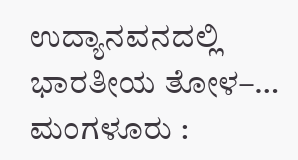ಉದ್ಯಾನವನದಲ್ಲಿ ಭಾರತೀಯ ತೋಳ–…
ಮಂಗಳೂರು :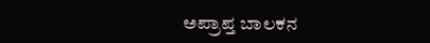ಅಪ್ರಾಪ್ತ ಬಾಲಕನ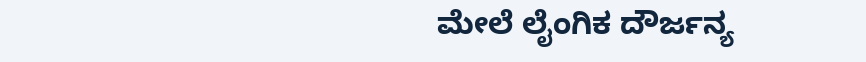ಮೇಲೆ ಲೈಂಗಿಕ ದೌರ್ಜನ್ಯ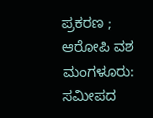ಪ್ರಕರಣ ; ಆರೋಪಿ ವಶ ಮಂಗಳೂರು: ಸಮೀಪದ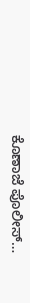ಕೊಣಾಜೆ ಪೊಲೀಸ್…